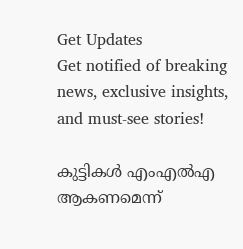Get Updates
Get notified of breaking news, exclusive insights, and must-see stories!

കുട്ടികള്‍ എംഎല്‍എ ആകണമെന്ന്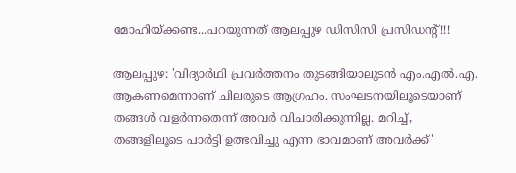മോഹിയ്ക്കണ്ട...പറയുന്നത് ആലപ്പുഴ ഡിസിസി പ്രസിഡന്റ്!!!

ആലപ്പുഴ: 'വിദ്യാര്‍ഥി പ്രവര്‍ത്തനം തുടങ്ങിയാലുടന്‍ എം.എല്‍.എ. ആകണമെന്നാണ് ചിലരുടെ ആഗ്രഹം. സംഘടനയിലൂടെയാണ് തങ്ങള്‍ വളര്‍ന്നതെന്ന് അവര്‍ വിചാരിക്കുന്നില്ല. മറിച്ച്, തങ്ങളിലൂടെ പാര്‍ട്ടി ഉത്ഭവിച്ചു എന്ന ഭാവമാണ് അവര്‍ക്ക്'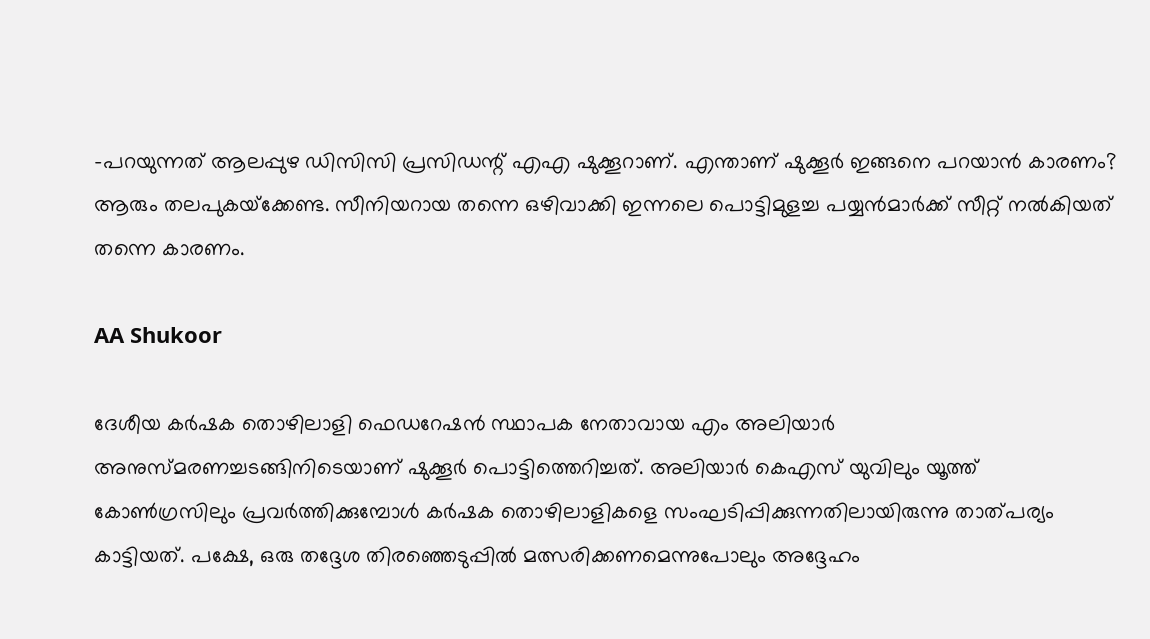-പറയുന്നത് ആലപ്പുഴ ഡിസിസി പ്രസിഡന്റ് എഎ ഷുക്കൂറാണ്. എന്താണ് ഷുക്കൂര്‍ ഇങ്ങനെ പറയാന്‍ കാരണം? ആരും തലപുകയ്‌ക്കേണ്ട. സീനിയറായ തന്നെ ഒഴിവാക്കി ഇന്നലെ പൊട്ടിമുളച്ച പയ്യന്‍മാര്‍ക്ക് സീറ്റ് നല്‍കിയത് തന്നെ കാരണം.

AA Shukoor

ദേശീയ കര്‍ഷക തൊഴിലാളി ഫെഡറേഷന്‍ സ്ഥാപക നേതാവായ എം അലിയാര്‍ അനുസ്മരണച്ചടങ്ങിനിടെയാണ് ഷുക്കൂര്‍ പൊട്ടിത്തെറിച്ചത്. അലിയാര്‍ കെഎസ് യുവിലും യൂത്ത് കോണ്‍ഗ്രസിലും പ്രവര്‍ത്തിക്കുമ്പോള്‍ കര്‍ഷക തൊഴിലാളികളെ സംഘടിപ്പിക്കുന്നതിലായിരുന്നു താത്പര്യം കാട്ടിയത്. പക്ഷേ, ഒരു തദ്ദേശ തിരഞ്ഞെടുപ്പില്‍ മത്സരിക്കണമെന്നുപോലും അദ്ദേഹം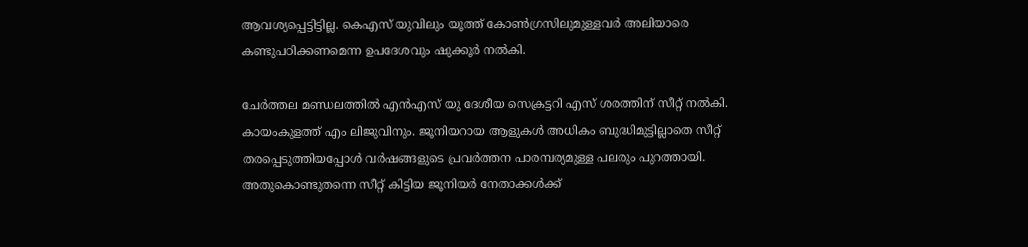ആവശ്യപ്പെട്ടിട്ടില്ല. കെഎസ് യുവിലും യൂത്ത് കോണ്‍ഗ്രസിലുമുള്ളവര്‍ അലിയാരെ കണ്ടുപഠിക്കണമെന്ന ഉപദേശവും ഷുക്കൂര്‍ നല്‍കി.

ചേര്‍ത്തല മണ്ഡലത്തില്‍ എന്‍എസ് യു ദേശീയ സെക്രട്ടറി എസ് ശരത്തിന് സീറ്റ് നല്‍കി. കായംകുളത്ത് എം ലിജുവിനും. ജൂനിയറായ ആളുകള്‍ അധികം ബുദ്ധിമുട്ടില്ലാതെ സീറ്റ് തരപ്പെടുത്തിയപ്പോള്‍ വര്‍ഷങ്ങളുടെ പ്രവര്‍ത്തന പാരമ്പര്യമുള്ള പലരും പുറത്തായി. അതുകൊണ്ടുതന്നെ സീറ്റ് കിട്ടിയ ജൂനിയര്‍ നേതാക്കള്‍ക്ക്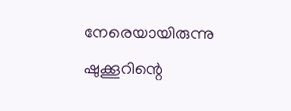നേരെയായിരുന്നു ഷുക്കൂറിന്റെ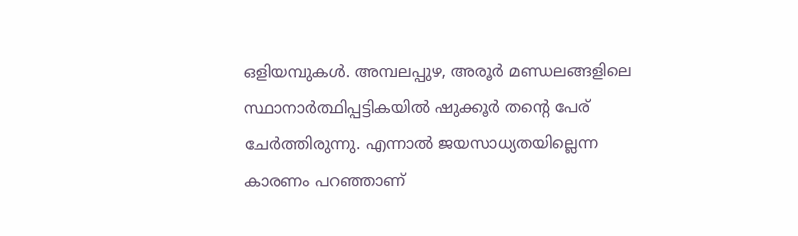ഒളിയമ്പുകള്‍. അമ്പലപ്പുഴ, അരൂര്‍ മണ്ഡലങ്ങളിലെ സ്ഥാനാര്‍ത്ഥിപ്പട്ടികയില്‍ ഷുക്കൂര്‍ തന്റെ പേര് ചേര്‍ത്തിരുന്നു. എന്നാല്‍ ജയസാധ്യതയില്ലെന്ന കാരണം പറഞ്ഞാണ്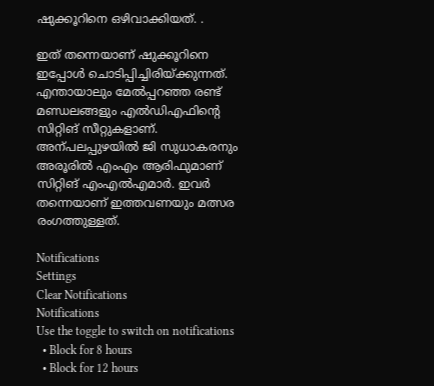ഷുക്കൂറിനെ ഒഴിവാക്കിയത്. .

ഇത് തന്നെയാണ് ഷുക്കൂറിനെ ഇപ്പോള്‍ ചൊടിപ്പിച്ചിരിയ്ക്കുന്നത്. എന്തായാലും മേല്‍പ്പറഞ്ഞ രണ്ട് മണ്ഡലങ്ങളും എല്‍ഡിഎഫിന്‍റെ സിറ്റിങ് സീറ്റുകളാണ്. അന്പലപ്പുഴയില്‍ ജി സുധാകരനും അരൂരില്‍ എംഎം ആരിഫുമാണ് സിറ്റിങ് എംഎല്‍എമാര്‍. ഇവര്‍ തന്നെയാണ് ഇത്തവണയും മത്സര രംഗത്തുള്ളത്.

Notifications
Settings
Clear Notifications
Notifications
Use the toggle to switch on notifications
  • Block for 8 hours
  • Block for 12 hours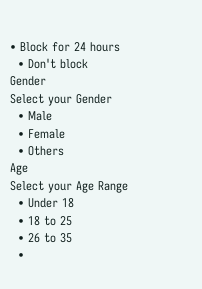• Block for 24 hours
  • Don't block
Gender
Select your Gender
  • Male
  • Female
  • Others
Age
Select your Age Range
  • Under 18
  • 18 to 25
  • 26 to 35
  •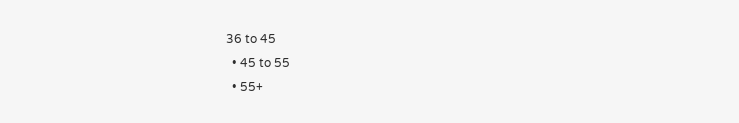36 to 45
  • 45 to 55
  • 55+